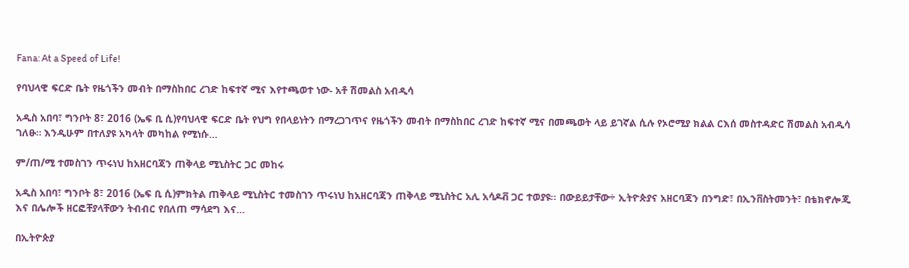Fana: At a Speed of Life!

የባህላዊ ፍርድ ቤት የዜጎችን መብት በማስከበር ረገድ ከፍተኛ ሚና እየተጫወተ ነው- አቶ ሽመልስ አብዲሳ

አዲስ አበባ፣ ግንቦት 8፣ 2016 (ኤፍ ቢ ሲ)የባህላዊ ፍርድ ቤት የህግ የበላይነትን በማረጋገጥና የዜጎችን መብት በማስከበር ረገድ ከፍተኛ ሚና በመጫወት ላይ ይገኛል ሲሉ የኦሮሚያ ክልል ርእሰ መስተዳድር ሽመልስ አብዲሳ ገለፁ። እንዲሁም በተለያዩ አካላት መካከል የሚነሱ…

ም/ጠ/ሚ ተመስገን ጥሩነህ ከአዘርባጃን ጠቅላይ ሚኒስትር ጋር መከሩ

አዲስ አበባ፣ ግንቦት 8፣ 2016 (ኤፍ ቢ ሲ)ምክትል ጠቅላይ ሚኒስትር ተመስገን ጥሩነህ ከአዘርባጃን ጠቅላይ ሚኒስትር አሊ አሳዶቭ ጋር ተወያዩ፡፡ በውይይታቸው÷ ኢትዮጵያና አዘርባጃን በንግድ፣ በኢንቨስትመንት፣ በቴክኖሎጂ እና በሌሎች ዘርፎቸያላቸውን ትብብር የበለጠ ማሳደግ እና…

በኢትዮጵያ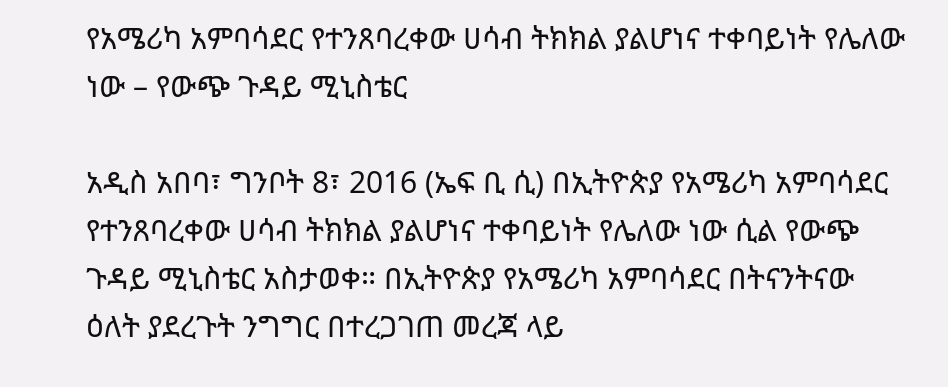የአሜሪካ አምባሳደር የተንጸባረቀው ሀሳብ ትክክል ያልሆነና ተቀባይነት የሌለው ነው – የውጭ ጉዳይ ሚኒስቴር

አዲስ አበባ፣ ግንቦት 8፣ 2016 (ኤፍ ቢ ሲ) በኢትዮጵያ የአሜሪካ አምባሳደር የተንጸባረቀው ሀሳብ ትክክል ያልሆነና ተቀባይነት የሌለው ነው ሲል የውጭ ጉዳይ ሚኒስቴር አስታወቀ። በኢትዮጵያ የአሜሪካ አምባሳደር በትናንትናው ዕለት ያደረጉት ንግግር በተረጋገጠ መረጃ ላይ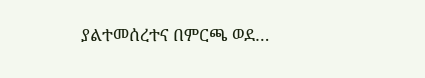ያልተመሰረተና በምርጫ ወደ…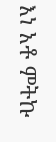እነ አቶ ምትኩ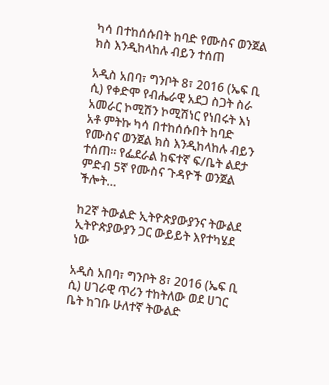ካሳ በተከሰሱበት ከባድ የሙስና ወንጀል ክስ እንዲከላከሉ ብይን ተሰጠ

አዲስ አበባ፣ ግንቦት 8፣ 2016 (ኤፍ ቢ ሲ) የቀድሞ የብሔራዊ አደጋ ስጋት ስራ አመራር ኮሚሽን ኮሚሽነር የነበሩት እነ አቶ ምትኩ ካሳ በተከሰሱበት ከባድ የሙስና ወንጀል ክስ እንዲከላከሉ ብይን ተሰጠ። የፌደራል ከፍተኛ ፍ/ቤት ልደታ ምድብ 5ኛ የሙስና ጉዳዮች ወንጀል ችሎት…

ከ2ኛ ትውልድ ኢትዮጵያውያንና ትውልደ ኢትዮጵያውያን ጋር ውይይት እየተካሄደ ነው

አዲስ አበባ፣ ግንቦት 8፣ 2016 (ኤፍ ቢ ሲ) ሀገራዊ ጥሪን ተከትለው ወደ ሀገር ቤት ከገቡ ሁለተኛ ትውልድ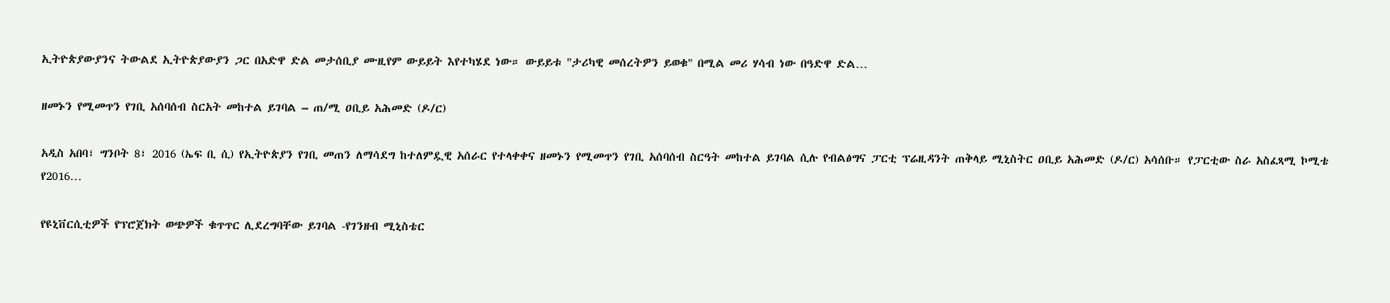ኢትዮጵያውያንና ትውልደ ኢትዮጵያውያን ጋር በአድዋ ድል መታሰቢያ ሙዚየም ውይይት እየተካሄደ ነው። ውይይቱ "ታሪካዊ መሰረትዎን ይወቁ" በሚል መሪ ሃሳብ ነው በዓድዋ ድል…

ዘመኑን የሚመጥን የገቢ አሰባሰብ ስርአት መከተል ይገባል – ጠ/ሚ ዐቢይ አሕመድ (ዶ/ር)

አዲስ አበባ፣ ግንቦት 8፣ 2016 (ኤፍ ቢ ሲ) የኢትዮጵያን የገቢ መጠን ለማሳደግ ከተለምዷዊ አሰራር የተላቀቀና ዘመኑን የሚመጥን የገቢ አሰባሰብ ስርዓት መከተል ይገባል ሲሉ የብልፅግና ፓርቲ ፕሬዚዳንት ጠቅላይ ሚኒስትር ዐቢይ አሕመድ (ዶ/ር) አሳሰቡ። የፓርቲው ስራ አስፈጻሚ ኮሚቴ የ2016…

የዩኒቨርሲቲዎች የፕሮጀክት ወጭዎች ቁጥጥር ሊደረግባቸው ይገባል -የገንዘብ ሚኒስቴር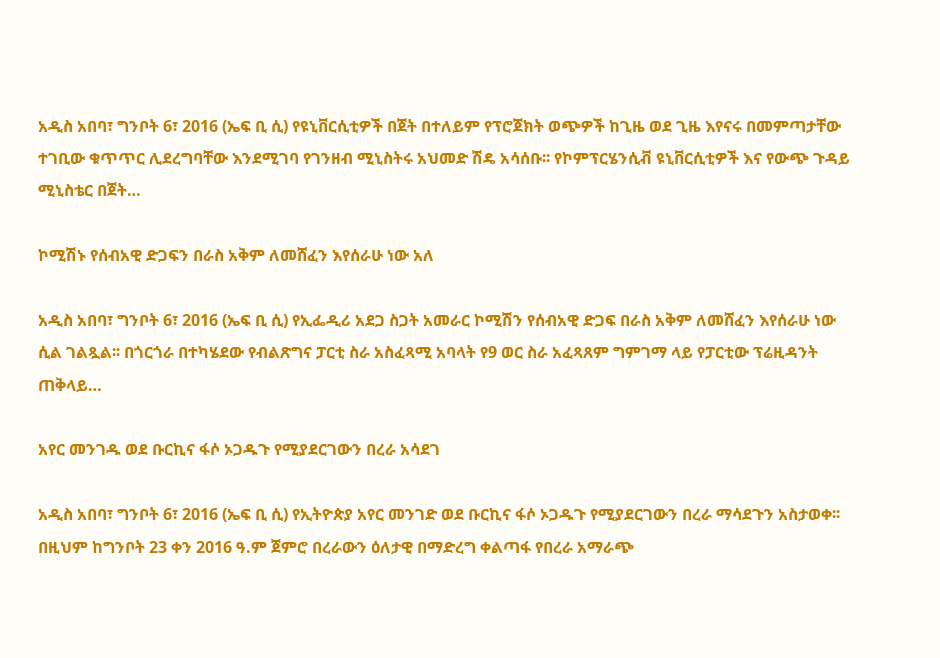አዲስ አበባ፣ ግንቦት 6፣ 2016 (ኤፍ ቢ ሲ) የዩኒቨርሲቲዎች በጀት በተለይም የፕሮጀክት ወጭዎች ከጊዜ ወደ ጊዜ እየናሩ በመምጣታቸው ተገቢው ቁጥጥር ሊደረግባቸው እንደሚገባ የገንዘብ ሚኒስትሩ አህመድ ሽዴ አሳሰቡ፡፡ የኮምፕርሄንሲቭ ዩኒቨርሲቲዎች እና የውጭ ጉዳይ ሚኒስቴር በጀት…

ኮሚሽኑ የሰብአዊ ድጋፍን በራስ አቅም ለመሸፈን እየሰራሁ ነው አለ

አዲስ አበባ፣ ግንቦት 6፣ 2016 (ኤፍ ቢ ሲ) የኢፌዲሪ አደጋ ስጋት አመራር ኮሚሽን የሰብአዊ ድጋፍ በራስ አቅም ለመሸፈን እየሰራሁ ነው ሲል ገልጿል፡፡ በጎርጎራ በተካሄደው የብልጽግና ፓርቲ ስራ አስፈጻሚ አባላት የ9 ወር ስራ አፈጻጸም ግምገማ ላይ የፓርቲው ፕሬዚዳንት ጠቅላይ…

አየር መንገዱ ወደ ቡርኪና ፋሶ ኦጋዱጉ የሚያደርገውን በረራ አሳደገ

አዲስ አበባ፣ ግንቦት 6፣ 2016 (ኤፍ ቢ ሲ) የኢትዮጵያ አየር መንገድ ወደ ቡርኪና ፋሶ ኦጋዱጉ የሚያደርገውን በረራ ማሳደጉን አስታወቀ፡፡ በዚህም ከግንቦት 23 ቀን 2016 ዓ.ም ጀምሮ በረራውን ዕለታዊ በማድረግ ቀልጣፋ የበረራ አማራጭ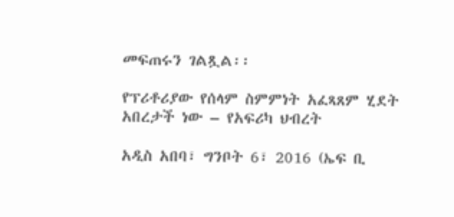መፍጠሩን ገልጿል፡፡

የፕሪቶሪያው የሰላም ስምምነት አፈጻጸም ሂደት አበረታች ነው – የአፍሪካ ህብረት

አዲስ አበባ፣ ግንቦት 6፣ 2016 (ኤፍ ቢ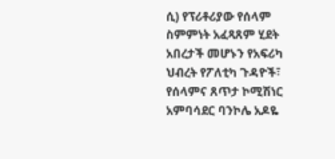ሲ) የፕሪቶሪያው የሰላም ስምምነት አፈጻጸም ሂደት አበረታች መሆኑን የአፍሪካ ህብረት የፖለቲካ ጉዳዮች፣ የሰላምና ጸጥታ ኮሚሽነር አምባሳደር ባንኮሌ አዶዬ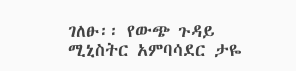ገለፁ፡፡ የውጭ ጉዳይ ሚኒስትር አምባሳደር ታዬ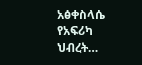አፅቀስላሴ የአፍሪካ ህብረት…